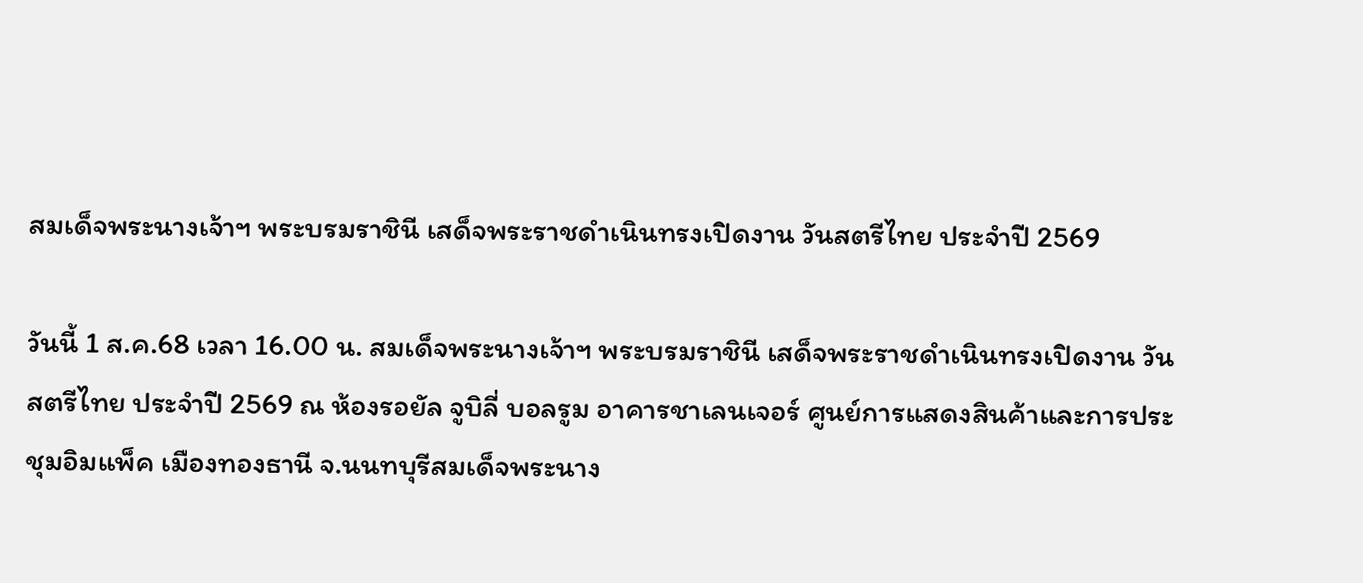สมเด็จพระนางเจ้าฯ พระบรมราชินี เสด็จพระราชดำเนินทรงเปิดงาน วันสตรีไทย ประจำปี 2569

วันนี้ 1 ส.ค.68 เวลา 16.00 น. สมเด็จพระนางเจ้าฯ พระบรมราชินี เสด็จพระราชดำเนินทรงเปิดงาน วันสตรีไทย ประจำปี 2569 ณ ห้องรอยัล จูบิลี่ บอลรูม อาคารชาเลนเจอร์ ศูนย์การแสดงสินค้าและการประชุมอิมแพ็ค เมืองทองธานี จ.นนทบุรีสมเด็จพระนาง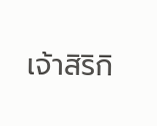เจ้าสิริกิ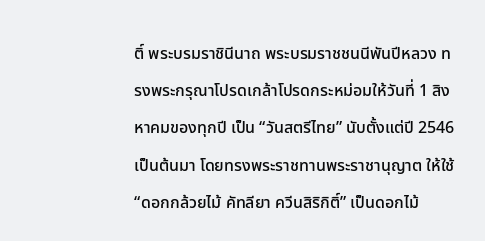ติ์ พระบรมราชินีนาถ พระบรมราชชนนีพันปีหลวง ทรงพระกรุณาโปรดเกล้าโปรดกระหม่อมให้วันที่ 1 สิงหาคมของทุกปี เป็น “วันสตรีไทย” นับตั้งแต่ปี 2546 เป็นต้นมา โดยทรงพระราชทานพระราชานุญาต ให้ใช้ “ดอกกล้วยไม้ คัทลียา ควีนสิริกิติ์” เป็นดอกไม้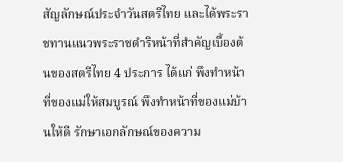สัญลักษณ์ประจำวันสตรีไทย และได้พระราชทานแนวพระราชดำริหน้าที่สำคัญเบื้องต้นของสตรีไทย 4 ประการ ได้แก่ พึงทำหน้าที่ของแม่ให้สมบูรณ์ พึงทำหน้าที่ของแม่บ้านให้ดี รักษาเอกลักษณ์ของความ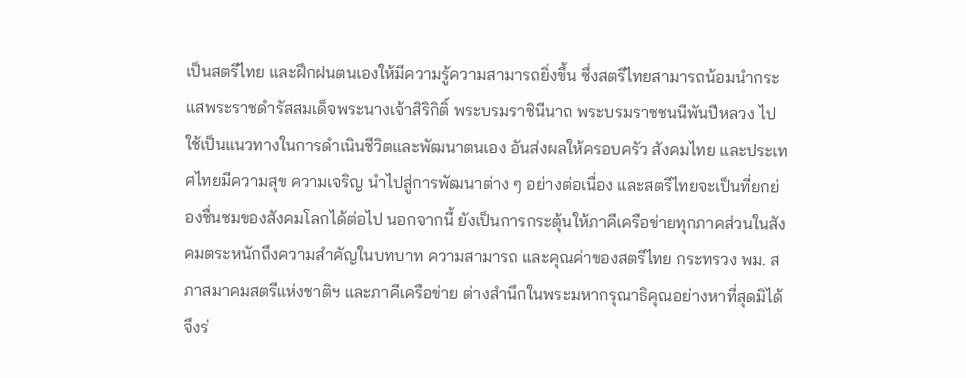เป็นสตรีไทย และฝึกฝนตนเองให้มีความรู้ความสามารถยิ่งขึ้น ซึ่งสตรีไทยสามารถน้อมนำกระแสพระราชดำรัสสมเด็จพระนางเจ้าสิริกิติ์ พระบรมราชินีนาถ พระบรมราชชนนีพันปีหลวง ไปใช้เป็นแนวทางในการดำเนินชีวิตและพัฒนาตนเอง อันส่งผลให้ครอบครัว สังคมไทย และประเทศไทยมีความสุข ความเจริญ นำไปสู่การพัฒนาต่าง ๆ อย่างต่อเนื่อง และสตรีไทยจะเป็นที่ยกย่องชื่นชมของสังคมโลกได้ต่อไป นอกจากนี้ ยังเป็นการกระตุ้นให้ภาคีเครือข่ายทุกภาคส่วนในสังคมตระหนักถึงความสำคัญในบทบาท ความสามารถ และคุณค่าของสตรีไทย กระทรวง พม. สภาสมาคมสตรีแห่งชาติฯ และภาคีเครือข่าย ต่างสำนึกในพระมหากรุณาธิคุณอย่างหาที่สุดมิได้ จึงร่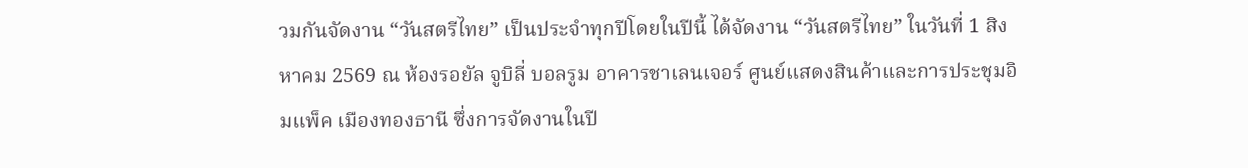วมกันจัดงาน “วันสตรีไทย” เป็นประจำทุกปีโดยในปีนี้ ได้จัดงาน “วันสตรีไทย” ในวันที่ 1 สิงหาคม 2569 ณ ห้องรอยัล จูบิลี่ บอลรูม อาคารชาเลนเจอร์ ศูนย์แสดงสินค้าและการประชุมอิมแพ็ค เมืองทองธานี ซึ่งการจัดงานในปี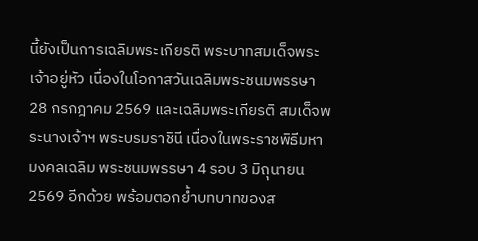นี้ยังเป็นการเฉลิมพระเกียรติ พระบาทสมเด็จพระเจ้าอยู่หัว เนื่องในโอกาสวันเฉลิมพระชนมพรรษา 28 กรกฎาคม 2569 และเฉลิมพระเกียรติ สมเด็จพระนางเจ้าฯ พระบรมราชินี เนื่องในพระราชพิธีมหามงคลเฉลิม พระชนมพรรษา 4 รอบ 3 มิถุนายน 2569 อีกด้วย พร้อมตอกย้ำบทบาทของส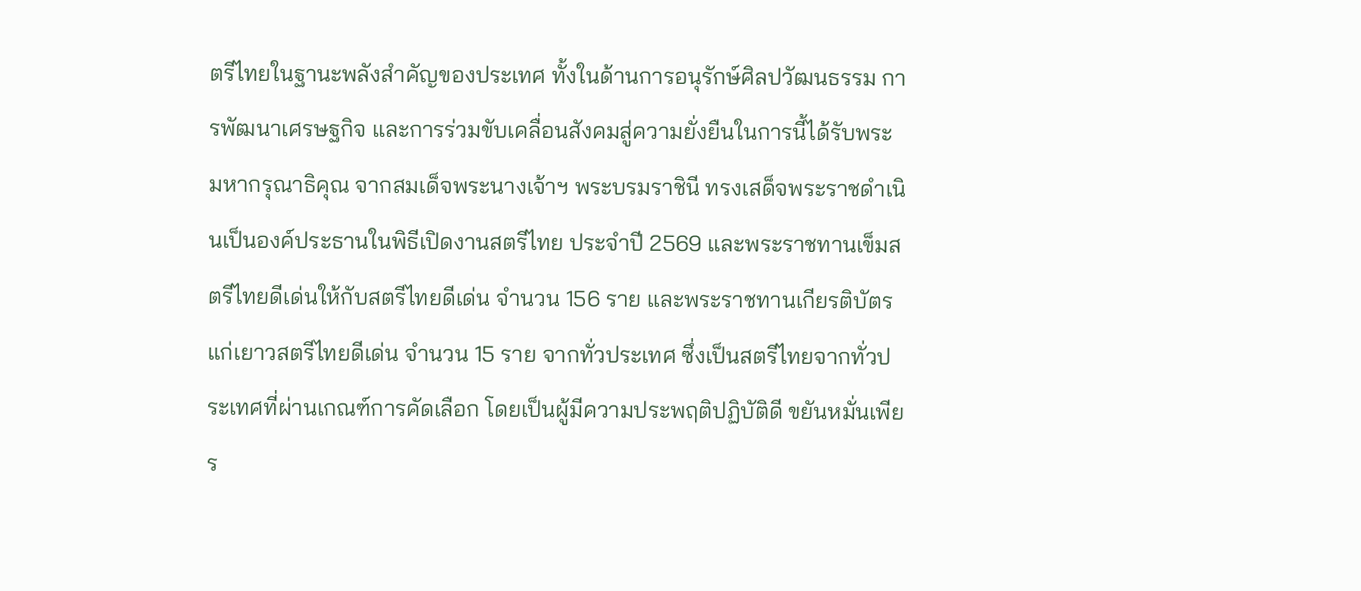ตรีไทยในฐานะพลังสำคัญของประเทศ ทั้งในด้านการอนุรักษ์ศิลปวัฒนธรรม การพัฒนาเศรษฐกิจ และการร่วมขับเคลื่อนสังคมสู่ความยั่งยืนในการนี้ได้รับพระมหากรุณาธิคุณ จากสมเด็จพระนางเจ้าฯ พระบรมราชินี ทรงเสด็จพระราชดำเนินเป็นองค์ประธานในพิธีเปิดงานสตรีไทย ประจำปี 2569 และพระราชทานเข็มสตรีไทยดีเด่นให้กับสตรีไทยดีเด่น จำนวน 156 ราย และพระราชทานเกียรติบัตรแก่เยาวสตรีไทยดีเด่น จำนวน 15 ราย จากทั่วประเทศ ซึ่งเป็นสตรีไทยจากทั่วประเทศที่ผ่านเกณฑ์การคัดเลือก โดยเป็นผู้มีความประพฤติปฏิบัติดี ขยันหมั่นเพียร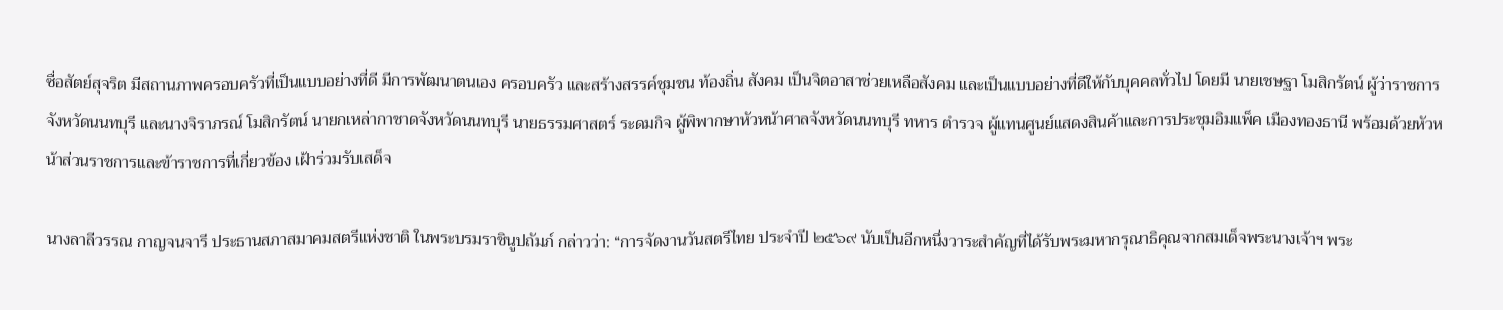ซื่อสัตย์สุจริต มีสถานภาพครอบครัวที่เป็นแบบอย่างที่ดี มีการพัฒนาตนเอง ครอบครัว และสร้างสรรค์ชุมชน ท้องถิ่น สังคม เป็นจิตอาสาช่วยเหลือสังคม และเป็นแบบอย่างที่ดีให้กับบุคคลทั่วไป โดยมี นายเชษฐา โมสิกรัตน์ ผู้ว่าราชการจังหวัดนนทบุรี และนางจิราภรณ์ โมสิกรัตน์ นายกเหล่ากาชาดจังหวัดนนทบุรี นายธรรมศาสตร์ ระดมกิจ ผู้พิพากษาหัวหน้าศาลจังหวัดนนทบุรี ทหาร ตำรวจ ผู้แทนศูนย์แสดงสินค้าและการประชุมอิมแพ็ค เมืองทองธานี พร้อมด้วยหัวหน้าส่วนราชการและข้าราชการที่เกี่ยวข้อง เฝ้าร่วมรับเสด็จ

นางลาลีวรรณ กาญจนจารี ประธานสภาสมาคมสตรีแห่งชาติ ในพระบรมราชินูปถัมภ์ กล่าวว่า: “การจัดงานวันสตรีไทย ประจำปี ๒๕๖๙ นับเป็นอีกหนึ่งวาระสำคัญที่ได้รับพระมหากรุณาธิคุณจากสมเด็จพระนางเจ้าฯ พระ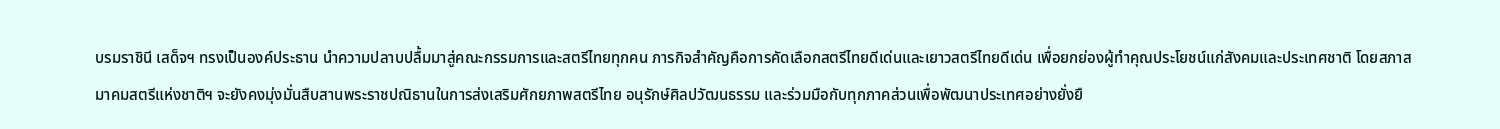บรมราชินี เสด็จฯ ทรงเป็นองค์ประธาน นำความปลาบปลื้มมาสู่คณะกรรมการและสตรีไทยทุกคน ภารกิจสำคัญคือการคัดเลือกสตรีไทยดีเด่นและเยาวสตรีไทยดีเด่น เพื่อยกย่องผู้ทำคุณประโยชน์แก่สังคมและประเทศชาติ โดยสภาสมาคมสตรีแห่งชาติฯ จะยังคงมุ่งมั่นสืบสานพระราชปณิธานในการส่งเสริมศักยภาพสตรีไทย อนุรักษ์ศิลปวัฒนธรรม และร่วมมือกับทุกภาคส่วนเพื่อพัฒนาประเทศอย่างยั่งยื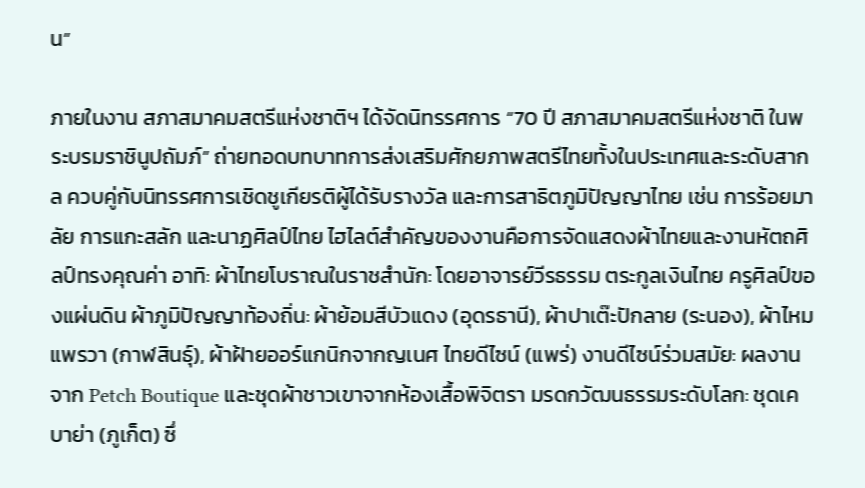น”

ภายในงาน สภาสมาคมสตรีแห่งชาติฯ ได้จัดนิทรรศการ “70 ปี สภาสมาคมสตรีแห่งชาติ ในพระบรมราชินูปถัมภ์” ถ่ายทอดบทบาทการส่งเสริมศักยภาพสตรีไทยทั้งในประเทศและระดับสากล ควบคู่กับนิทรรศการเชิดชูเกียรติผู้ได้รับรางวัล และการสาธิตภูมิปัญญาไทย เช่น การร้อยมาลัย การแกะสลัก และนาฏศิลป์ไทย ไฮไลต์สำคัญของงานคือการจัดแสดงผ้าไทยและงานหัตถศิลป์ทรงคุณค่า อาทิ: ผ้าไทยโบราณในราชสำนัก: โดยอาจารย์วีรธรรม ตระกูลเงินไทย ครูศิลป์ของแผ่นดิน ผ้าภูมิปัญญาท้องถิ่น: ผ้าย้อมสีบัวแดง (อุดรธานี), ผ้าปาเต๊ะปักลาย (ระนอง), ผ้าไหมแพรวา (กาฬสินธุ์), ผ้าฝ้ายออร์แกนิกจากญเนศ ไทยดีไซน์ (แพร่) งานดีไซน์ร่วมสมัย: ผลงานจาก Petch Boutique และชุดผ้าชาวเขาจากห้องเสื้อพิจิตรา มรดกวัฒนธรรมระดับโลก: ชุดเคบาย่า (ภูเก็ต) ซึ่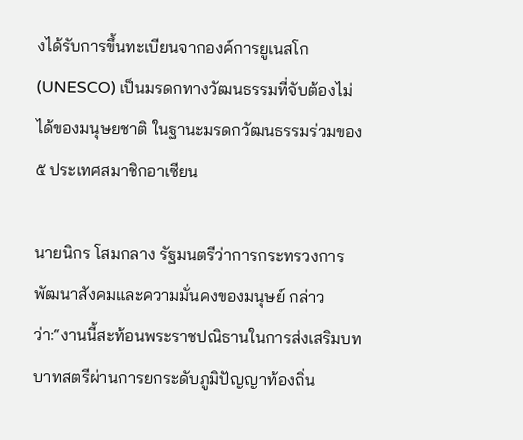งได้รับการขึ้นทะเบียนจากองค์การยูเนสโก (UNESCO) เป็นมรดกทางวัฒนธรรมที่จับต้องไม่ได้ของมนุษยชาติ ในฐานะมรดกวัฒนธรรมร่วมของ ๕ ประเทศสมาชิกอาเซียน

นายนิกร โสมกลาง รัฐมนตรีว่าการกระทรวงการพัฒนาสังคมและความมั่นคงของมนุษย์ กล่าวว่า:“งานนี้สะท้อนพระราชปณิธานในการส่งเสริมบทบาทสตรีผ่านการยกระดับภูมิปัญญาท้องถิ่น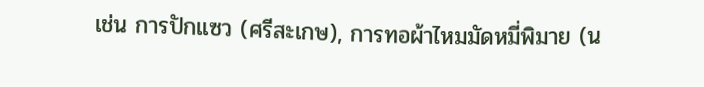เช่น การปักแซว (ศรีสะเกษ), การทอผ้าไหมมัดหมี่พิมาย (น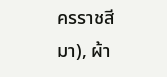ครราชสีมา), ผ้า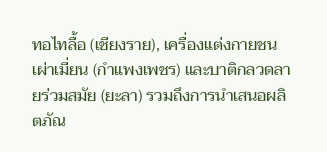ทอไทลื้อ (เชียงราย), เครื่องแต่งกายชนเผ่าเมี่ยน (กำแพงเพชร) และบาติกลวดลายร่วมสมัย (ยะลา) รวมถึงการนำเสนอผลิตภัณ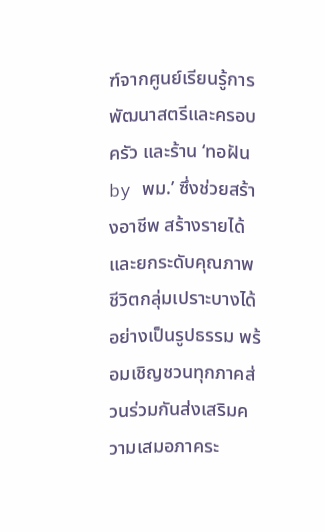ฑ์จากศูนย์เรียนรู้การพัฒนาสตรีและครอบครัว และร้าน ‘ทอฝัน by พม.’ ซึ่งช่วยสร้างอาชีพ สร้างรายได้ และยกระดับคุณภาพชีวิตกลุ่มเปราะบางได้อย่างเป็นรูปธรรม พร้อมเชิญชวนทุกภาคส่วนร่วมกันส่งเสริมความเสมอภาคระ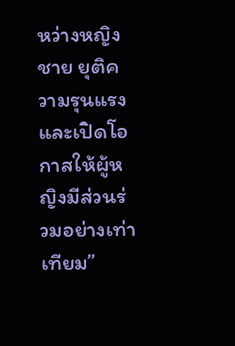หว่างหญิงชาย ยุติความรุนแรง และเปิดโอกาสให้ผู้หญิงมีส่วนร่วมอย่างเท่าเทียม”